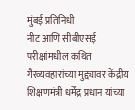मुंबई प्रतिनिधी
नीट आणि सीबीएसई परीक्षांमधील कथित गैरव्यवहारांच्या मुद्द्यावर केंद्रीय शिक्षणमंत्री धर्मेंद्र प्रधान यांच्या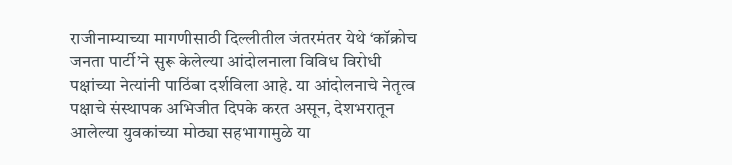राजीनाम्याच्या मागणीसाठी दिल्लीतील जंतरमंतर येथे ‘कॉक्रोच जनता पार्टी’ने सुरू केलेल्या आंदोलनाला विविध विरोधी पक्षांच्या नेत्यांनी पाठिंबा दर्शविला आहे. या आंदोलनाचे नेतृत्व पक्षाचे संस्थापक अभिजीत दिपके करत असून, देशभरातून आलेल्या युवकांच्या मोठ्या सहभागामुळे या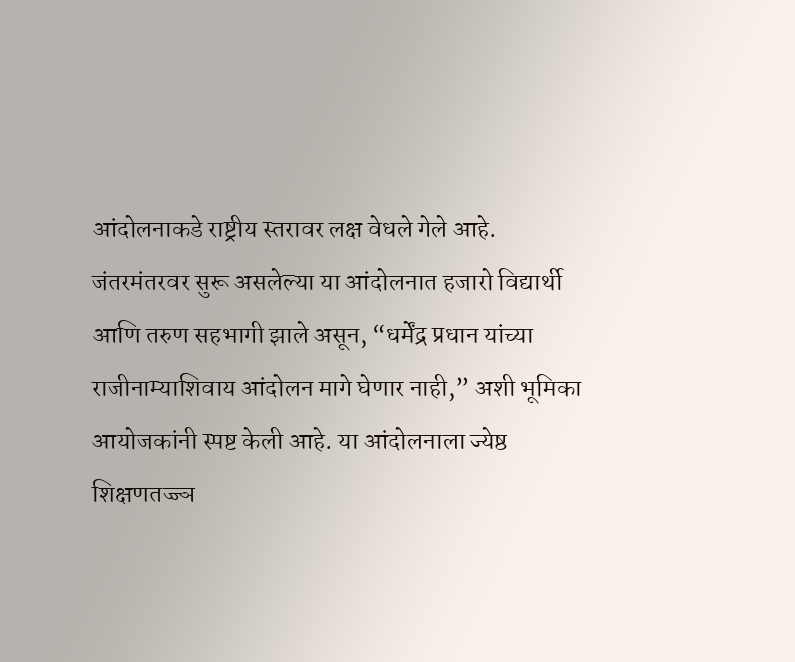आंदोलनाकडे राष्ट्रीय स्तरावर लक्ष वेधले गेले आहे.
जंतरमंतरवर सुरू असलेल्या या आंदोलनात हजारो विद्यार्थी आणि तरुण सहभागी झाले असून, “धर्मेंद्र प्रधान यांच्या राजीनाम्याशिवाय आंदोलन मागे घेणार नाही,” अशी भूमिका आयोजकांनी स्पष्ट केली आहे. या आंदोलनाला ज्येष्ठ शिक्षणतज्ज्ञ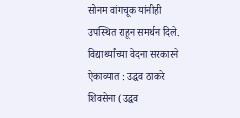सोनम वांगचूक यांनीही उपस्थित राहून समर्थन दिले.
विद्यार्थ्यांच्या वेदना सरकारने ऐकाव्यात : उद्धव ठाकरे
शिवसेना (उद्धव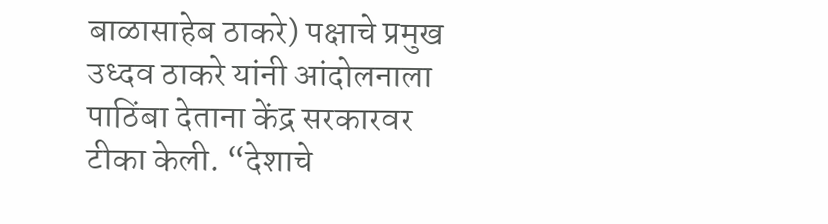बाळासाहेब ठाकरे) पक्षाचे प्रमुख उध्दव ठाकरे यांनी आंदोलनाला पाठिंबा देताना केंद्र सरकारवर टीका केली. “देशाचे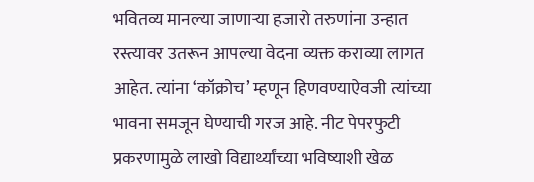भवितव्य मानल्या जाणाऱ्या हजारो तरुणांना उन्हात रस्त्यावर उतरून आपल्या वेदना व्यक्त कराव्या लागत आहेत. त्यांना ‘कॉक्रोच’ म्हणून हिणवण्याऐवजी त्यांच्या भावना समजून घेण्याची गरज आहे. नीट पेपरफुटी प्रकरणामुळे लाखो विद्यार्थ्यांच्या भविष्याशी खेळ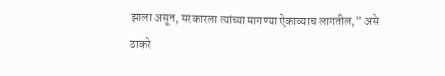झाला असून, सरकारला त्यांच्या मागण्या ऐकाव्याच लागतील,” असे ठाकरे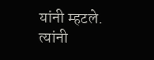यांनी म्हटले.
त्यांनी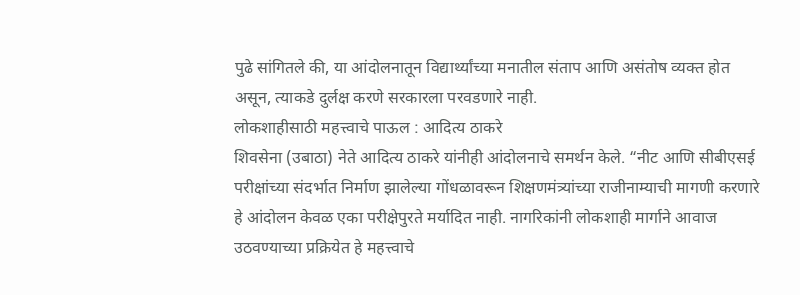पुढे सांगितले की, या आंदोलनातून विद्यार्थ्यांच्या मनातील संताप आणि असंतोष व्यक्त होत असून, त्याकडे दुर्लक्ष करणे सरकारला परवडणारे नाही.
लोकशाहीसाठी महत्त्वाचे पाऊल : आदित्य ठाकरे
शिवसेना (उबाठा) नेते आदित्य ठाकरे यांनीही आंदोलनाचे समर्थन केले. “नीट आणि सीबीएसई परीक्षांच्या संदर्भात निर्माण झालेल्या गोंधळावरून शिक्षणमंत्र्यांच्या राजीनाम्याची मागणी करणारे हे आंदोलन केवळ एका परीक्षेपुरते मर्यादित नाही. नागरिकांनी लोकशाही मार्गाने आवाज उठवण्याच्या प्रक्रियेत हे महत्त्वाचे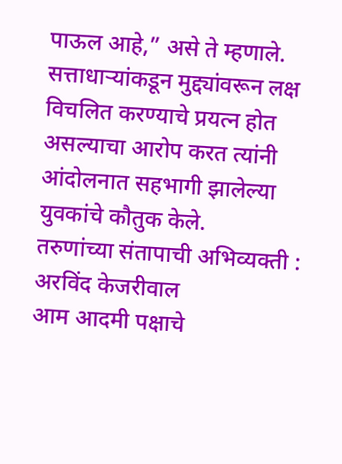पाऊल आहे,” असे ते म्हणाले.
सत्ताधाऱ्यांकडून मुद्द्यांवरून लक्ष विचलित करण्याचे प्रयत्न होत असल्याचा आरोप करत त्यांनी आंदोलनात सहभागी झालेल्या युवकांचे कौतुक केले.
तरुणांच्या संतापाची अभिव्यक्ती : अरविंद केजरीवाल
आम आदमी पक्षाचे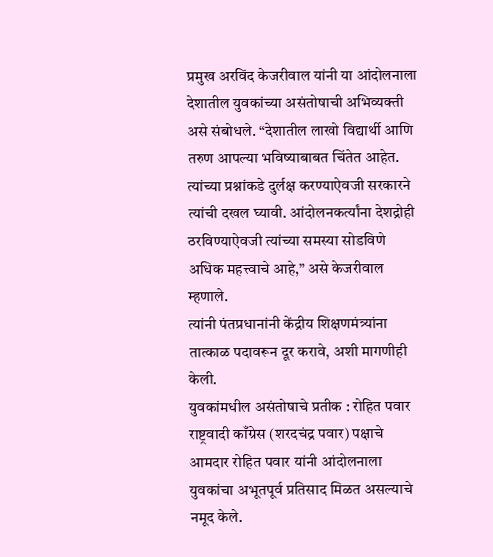प्रमुख अरविंद केजरीवाल यांनी या आंदोलनाला देशातील युवकांच्या असंतोषाची अभिव्यक्ती असे संबोधले. “देशातील लाखो विद्यार्थी आणि तरुण आपल्या भविष्याबाबत चिंतेत आहेत. त्यांच्या प्रश्नांकडे दुर्लक्ष करण्याऐवजी सरकारने त्यांची दखल घ्यावी. आंदोलनकर्त्यांना देशद्रोही ठरविण्याऐवजी त्यांच्या समस्या सोडविणे अधिक महत्त्वाचे आहे,” असे केजरीवाल म्हणाले.
त्यांनी पंतप्रधानांनी केंद्रीय शिक्षणमंत्र्यांना तात्काळ पदावरून दूर करावे, अशी मागणीही केली.
युवकांमधील असंतोषाचे प्रतीक : रोहित पवार
राष्ट्रवादी काँग्रेस (शरदचंद्र पवार) पक्षाचे आमदार रोहित पवार यांनी आंदोलनाला युवकांचा अभूतपूर्व प्रतिसाद मिळत असल्याचे नमूद केले.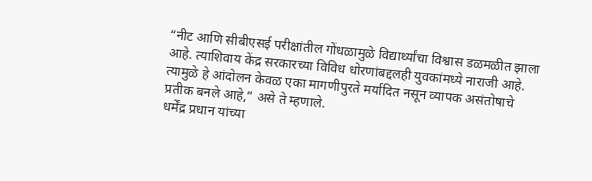“नीट आणि सीबीएसई परीक्षांतील गोंधळामुळे विद्यार्थ्यांचा विश्वास डळमळीत झाला आहे. त्याशिवाय केंद्र सरकारच्या विविध धोरणांबद्दलही युवकांमध्ये नाराजी आहे. त्यामुळे हे आंदोलन केवळ एका मागणीपुरते मर्यादित नसून व्यापक असंतोषाचे प्रतीक बनले आहे,” असे ते म्हणाले.
धर्मेंद्र प्रधान यांच्या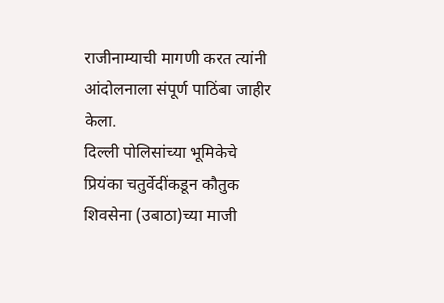राजीनाम्याची मागणी करत त्यांनी आंदोलनाला संपूर्ण पाठिंबा जाहीर केला.
दिल्ली पोलिसांच्या भूमिकेचे प्रियंका चतुर्वेदींकडून कौतुक
शिवसेना (उबाठा)च्या माजी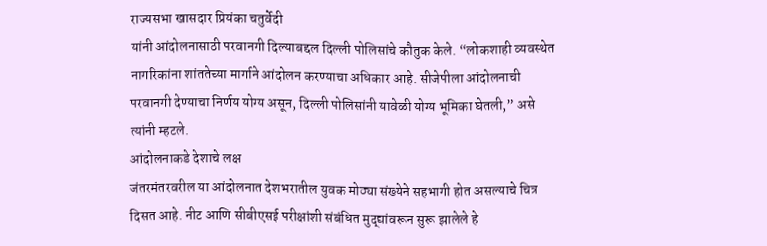राज्यसभा खासदार प्रियंका चतुर्वेदी
यांनी आंदोलनासाठी परवानगी दिल्याबद्दल दिल्ली पोलिसांचे कौतुक केले. “लोकशाही व्यवस्थेत नागरिकांना शांततेच्या मार्गाने आंदोलन करण्याचा अधिकार आहे. सीजेपीला आंदोलनाची परवानगी देण्याचा निर्णय योग्य असून, दिल्ली पोलिसांनी यावेळी योग्य भूमिका घेतली,” असे त्यांनी म्हटले.
आंदोलनाकडे देशाचे लक्ष
जंतरमंतरवरील या आंदोलनात देशभरातील युवक मोठ्या संख्येने सहभागी होत असल्याचे चित्र दिसत आहे. नीट आणि सीबीएसई परीक्षांशी संबंधित मुद्द्यांवरून सुरू झालेले हे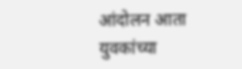आंदोलन आता युवकांच्या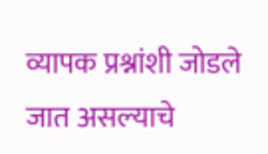व्यापक प्रश्नांशी जोडले जात असल्याचे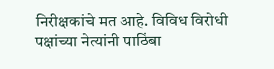निरीक्षकांचे मत आहे. विविध विरोधी पक्षांच्या नेत्यांनी पाठिंबा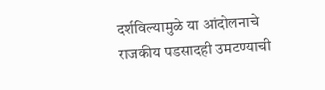दर्शविल्यामुळे या आंदोलनाचे राजकीय पडसादही उमटण्याची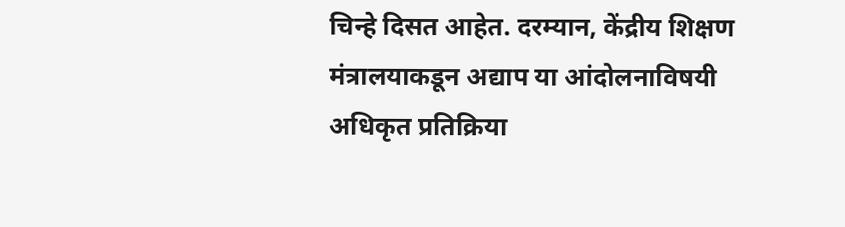चिन्हे दिसत आहेत. दरम्यान, केंद्रीय शिक्षण मंत्रालयाकडून अद्याप या आंदोलनाविषयी अधिकृत प्रतिक्रिया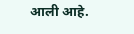आली आहे.